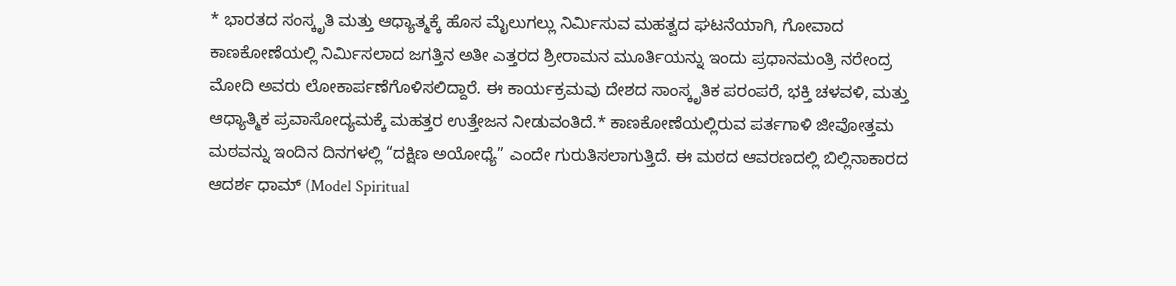* ಭಾರತದ ಸಂಸ್ಕೃತಿ ಮತ್ತು ಆಧ್ಯಾತ್ಮಕ್ಕೆ ಹೊಸ ಮೈಲುಗಲ್ಲು ನಿರ್ಮಿಸುವ ಮಹತ್ವದ ಘಟನೆಯಾಗಿ, ಗೋವಾದ ಕಾಣಕೋಣೆಯಲ್ಲಿ ನಿರ್ಮಿಸಲಾದ ಜಗತ್ತಿನ ಅತೀ ಎತ್ತರದ ಶ್ರೀರಾಮನ ಮೂರ್ತಿಯನ್ನು ಇಂದು ಪ್ರಧಾನಮಂತ್ರಿ ನರೇಂದ್ರ ಮೋದಿ ಅವರು ಲೋಕಾರ್ಪಣೆಗೊಳಿಸಲಿದ್ದಾರೆ. ಈ ಕಾರ್ಯಕ್ರಮವು ದೇಶದ ಸಾಂಸ್ಕೃತಿಕ ಪರಂಪರೆ, ಭಕ್ತಿ ಚಳವಳಿ, ಮತ್ತು ಆಧ್ಯಾತ್ಮಿಕ ಪ್ರವಾಸೋದ್ಯಮಕ್ಕೆ ಮಹತ್ತರ ಉತ್ತೇಜನ ನೀಡುವಂತಿದೆ.* ಕಾಣಕೋಣೆಯಲ್ಲಿರುವ ಪರ್ತಗಾಳಿ ಜೀವೋತ್ತಮ ಮಠವನ್ನು ಇಂದಿನ ದಿನಗಳಲ್ಲಿ “ದಕ್ಷಿಣ ಅಯೋಧ್ಯೆ” ಎಂದೇ ಗುರುತಿಸಲಾಗುತ್ತಿದೆ. ಈ ಮಠದ ಆವರಣದಲ್ಲಿ ಬಿಲ್ಲಿನಾಕಾರದ ಆದರ್ಶ ಧಾಮ್ (Model Spiritual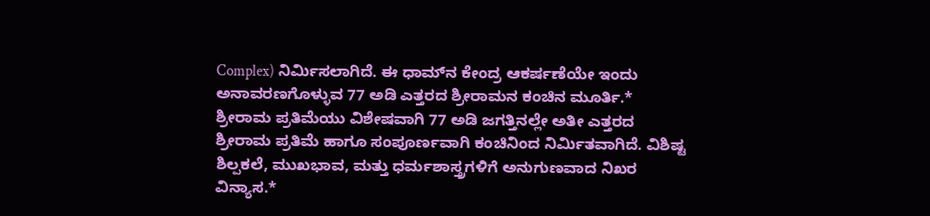Complex) ನಿರ್ಮಿಸಲಾಗಿದೆ. ಈ ಧಾಮ್‌ನ ಕೇಂದ್ರ ಆಕರ್ಷಣೆಯೇ ಇಂದು ಅನಾವರಣಗೊಳ್ಳುವ 77 ಅಡಿ ಎತ್ತರದ ಶ್ರೀರಾಮನ ಕಂಚಿನ ಮೂರ್ತಿ.* ಶ್ರೀರಾಮ ಪ್ರತಿಮೆಯು ವಿಶೇಷವಾಗಿ 77 ಅಡಿ ಜಗತ್ತಿನಲ್ಲೇ ಅತೀ ಎತ್ತರದ ಶ್ರೀರಾಮ ಪ್ರತಿಮೆ ಹಾಗೂ ಸಂಪೂರ್ಣವಾಗಿ ಕಂಚಿನಿಂದ ನಿರ್ಮಿತವಾಗಿದೆ. ವಿಶಿಷ್ಟ ಶಿಲ್ಪಕಲೆ, ಮುಖಭಾವ, ಮತ್ತು ಧರ್ಮಶಾಸ್ತ್ರಗಳಿಗೆ ಅನುಗುಣವಾದ ನಿಖರ ವಿನ್ಯಾಸ.*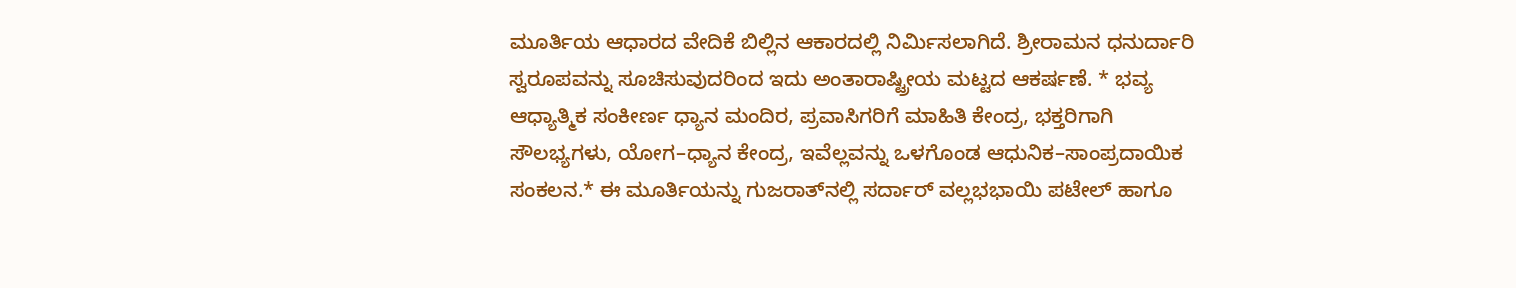ಮೂರ್ತಿಯ ಆಧಾರದ ವೇದಿಕೆ ಬಿಲ್ಲಿನ ಆಕಾರದಲ್ಲಿ ನಿರ್ಮಿಸಲಾಗಿದೆ. ಶ್ರೀರಾಮನ ಧನುರ್ದಾರಿ ಸ್ವರೂಪವನ್ನು ಸೂಚಿಸುವುದರಿಂದ ಇದು ಅಂತಾರಾಷ್ಟ್ರೀಯ ಮಟ್ಟದ ಆಕರ್ಷಣೆ. * ಭವ್ಯ ಆಧ್ಯಾತ್ಮಿಕ ಸಂಕೀರ್ಣ ಧ್ಯಾನ ಮಂದಿರ, ಪ್ರವಾಸಿಗರಿಗೆ ಮಾಹಿತಿ ಕೇಂದ್ರ, ಭಕ್ತರಿಗಾಗಿ ಸೌಲಭ್ಯಗಳು, ಯೋಗ–ಧ್ಯಾನ ಕೇಂದ್ರ, ಇವೆಲ್ಲವನ್ನು ಒಳಗೊಂಡ ಆಧುನಿಕ–ಸಾಂಪ್ರದಾಯಿಕ ಸಂಕಲನ.* ಈ ಮೂರ್ತಿಯನ್ನು ಗುಜರಾತ್‌ನಲ್ಲಿ ಸರ್ದಾರ್ ವಲ್ಲಭಭಾಯಿ ಪಟೇಲ್ ಹಾಗೂ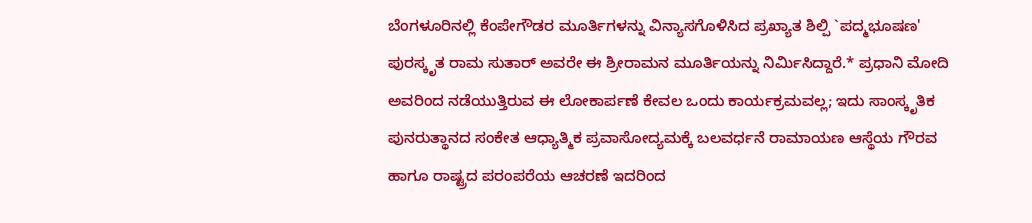ಬೆಂಗಳೂರಿನಲ್ಲಿ ಕೆಂಪೇಗೌಡರ ಮೂರ್ತಿಗಳನ್ನು ವಿನ್ಯಾಸಗೊಳಿಸಿದ ಪ್ರಖ್ಯಾತ ಶಿಲ್ಪಿ `ಪದ್ಮಭೂಷಣ' ಪುರಸ್ಕೃತ ರಾಮ ಸುತಾರ್ ಅವರೇ ಈ ಶ್ರೀರಾಮನ ಮೂರ್ತಿಯನ್ನು ನಿರ್ಮಿಸಿದ್ದಾರೆ.* ಪ್ರಧಾನಿ ಮೋದಿ ಅವರಿಂದ ನಡೆಯುತ್ತಿರುವ ಈ ಲೋಕಾರ್ಪಣೆ ಕೇವಲ ಒಂದು ಕಾರ್ಯಕ್ರಮವಲ್ಲ; ಇದು ಸಾಂಸ್ಕೃತಿಕ ಪುನರುತ್ಥಾನದ ಸಂಕೇತ ಆಧ್ಯಾತ್ಮಿಕ ಪ್ರವಾಸೋದ್ಯಮಕ್ಕೆ ಬಲವರ್ಧನೆ ರಾಮಾಯಣ ಆಸ್ಥೆಯ ಗೌರವ ಹಾಗೂ ರಾಷ್ಟ್ರದ ಪರಂಪರೆಯ ಆಚರಣೆ ಇದರಿಂದ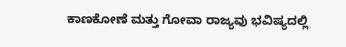ಕಾಣಕೋಣೆ ಮತ್ತು ಗೋವಾ ರಾಜ್ಯವು ಭವಿಷ್ಯದಲ್ಲಿ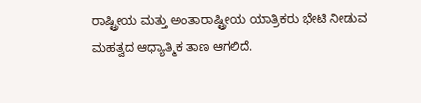ರಾಷ್ಟ್ರೀಯ ಮತ್ತು ಅಂತಾರಾಷ್ಟ್ರೀಯ ಯಾತ್ರಿಕರು ಭೇಟಿ ನೀಡುವ ಮಹತ್ವದ ಆಧ್ಯಾತ್ಮಿಕ ತಾಣ ಆಗಲಿದೆ.